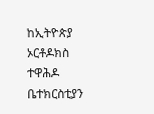ከኢትዮጵያ ኦርቶዶክስ ተዋሕዶ ቤተክርስቲያን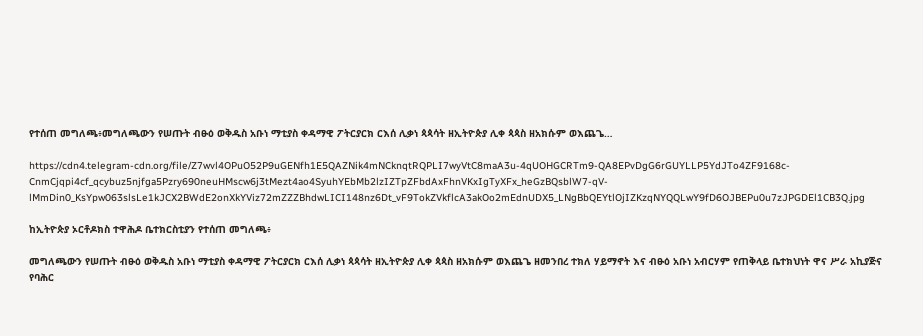የተሰጠ መግለጫ፥መግለጫውን የሠጡት ብፁዕ ወቅዱስ አቡነ ማቲያስ ቀዳማዊ ፖትርያርክ ርእሰ ሊቃነ ጳጳሳት ዘኢትዮጵያ ሊቀ ጳጳስ ዘአክሱም ወእጨጌ…

https://cdn4.telegram-cdn.org/file/Z7wvl4OPuO52P9uGENfh1E5QAZNik4mNCknqtRQPLI7wyVtC8maA3u-4qUOHGCRTm9-QA8EPvDgG6rGUYLLP5YdJTo4ZF9168c-CnmCjqpi4cf_qcybuz5njfga5Pzry690neuHMscw6j3tMezt4ao4SyuhYEbMb2lzIZTpZFbdAxFhnVKxIgTyXFx_heGzBQsblW7-qV-lMmDin0_KsYpw063slsLe1kJCX2BWdE2onXkYViz72mZZZBhdwLICI148nz6Dt_vF9TokZVkflcA3akOo2mEdnUDX5_LNgBbQEYtlOjIZKzqNYQQLwY9fD6OJBEPu0u7zJPGDEl1CB3Q.jpg

ከኢትዮጵያ ኦርቶዶክስ ተዋሕዶ ቤተክርስቲያን የተሰጠ መግለጫ፥

መግለጫውን የሠጡት ብፁዕ ወቅዱስ አቡነ ማቲያስ ቀዳማዊ ፖትርያርክ ርእሰ ሊቃነ ጳጳሳት ዘኢትዮጵያ ሊቀ ጳጳስ ዘአክሱም ወእጨጌ ዘመንበረ ተክለ ሃይማኖት እና ብፁዕ አቡነ አብርሃም የጠቅላይ ቤተክህነት ዋና ሥራ አኪያጅና የባሕር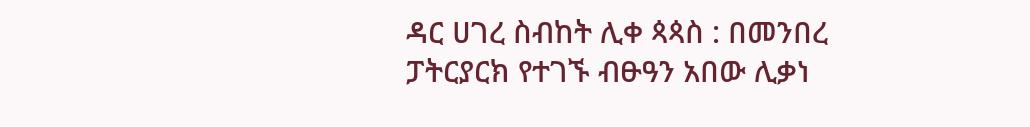ዳር ሀገረ ስብከት ሊቀ ጳጳስ : በመንበረ ፓትርያርክ የተገኙ ብፁዓን አበው ሊቃነ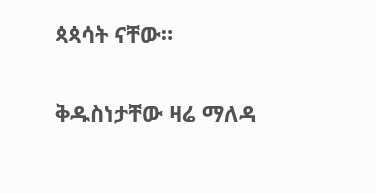ጳጳሳት ናቸው።

ቅዱስነታቸው ዛሬ ማለዳ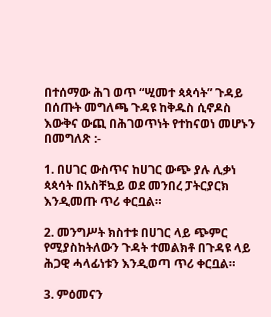በተሰማው ሕገ ወጥ “ሢመተ ጳጳሳት” ጉዳይ በሰጡት መግለጫ ጉዳዩ ከቅዱስ ሲኖዶስ እውቅና ውጪ በሕገወጥነት የተከናወነ መሆኑን በመግለጽ :-

1. በሀገር ውስጥና ከሀገር ውጭ ያሉ ሊቃነ ጳጳሳት በአስቸኳይ ወደ መንበረ ፓትርያርክ እንዲመጡ ጥሪ ቀርቧል።

2. መንግሥት ክስተቱ በሀገር ላይ ጭምር የሚያስከትለውን ጉዳት ተመልክቶ በጉዳዩ ላይ ሕጋዊ ሓላፊነቱን እንዲወጣ ጥሪ ቀርቧል።

3. ምዕመናን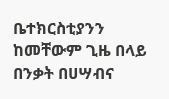ቤተክርስቲያንን ከመቸውም ጊዜ በላይ በንቃት በሀሣብና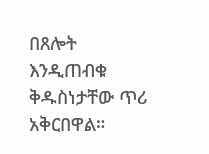በጸሎት እንዲጠብቁ ቅዱስነታቸው ጥሪ አቅርበዋል።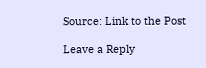Source: Link to the Post

Leave a Reply